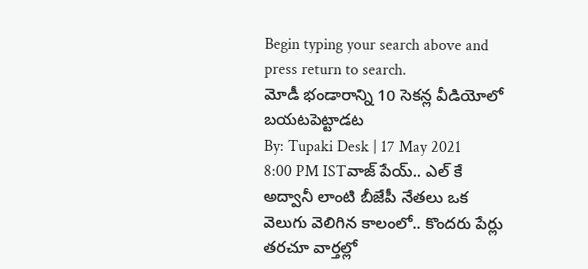Begin typing your search above and press return to search.
మోడీ భండారాన్ని 10 సెకన్ల వీడియోలో బయటపెట్టాడట
By: Tupaki Desk | 17 May 2021 8:00 PM ISTవాజ్ పేయ్.. ఎల్ కే అద్వానీ లాంటి బీజేపీ నేతలు ఒక వెలుగు వెలిగిన కాలంలో.. కొందరు పేర్లు తరచూ వార్తల్లో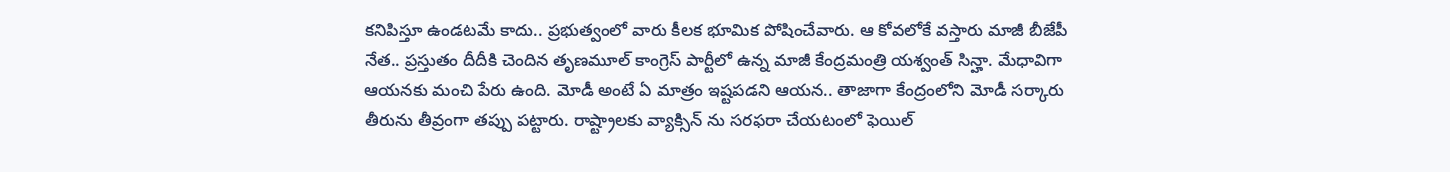కనిపిస్తూ ఉండటమే కాదు.. ప్రభుత్వంలో వారు కీలక భూమిక పోషించేవారు. ఆ కోవలోకే వస్తారు మాజీ బీజేపీ నేత.. ప్రస్తుతం దీదీకి చెందిన తృణమూల్ కాంగ్రెస్ పార్టీలో ఉన్న మాజీ కేంద్రమంత్రి యశ్వంత్ సిన్హా. మేధావిగా ఆయనకు మంచి పేరు ఉంది. మోడీ అంటే ఏ మాత్రం ఇష్టపడని ఆయన.. తాజాగా కేంద్రంలోని మోడీ సర్కారు తీరును తీవ్రంగా తప్పు పట్టారు. రాష్ట్రాలకు వ్యాక్సిన్ ను సరఫరా చేయటంలో ఫెయిల్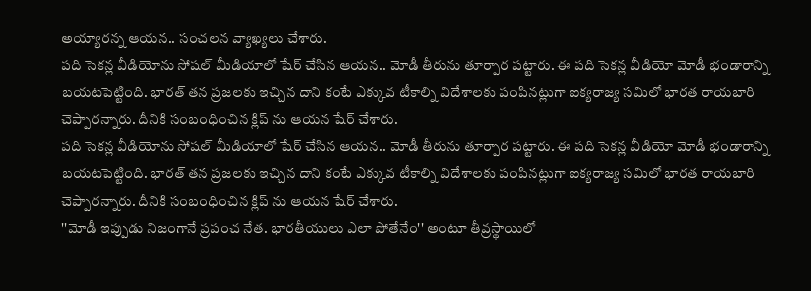అయ్యారన్న ఆయన.. సంచలన వ్యాఖ్యలు చేశారు.
పది సెకన్ల వీడియోను సోషల్ మీడియాలో షేర్ చేసిన ఆయన.. మోడీ తీరును తూర్పార పట్టారు. ఈ పది సెకన్ల వీడియో మోడీ భండారాన్ని బయటపెట్టింది. భారత్ తన ప్రజలకు ఇచ్చిన దాని కంటే ఎక్కువ టీకాల్ని విదేశాలకు పంపినట్లుగా ఐక్యరాజ్య సమిలో భారత రాయబారి చెప్పారన్నారు. దీనికి సంబంధించిన క్లిప్ ను ఆయన షేర్ చేశారు.
పది సెకన్ల వీడియోను సోషల్ మీడియాలో షేర్ చేసిన ఆయన.. మోడీ తీరును తూర్పార పట్టారు. ఈ పది సెకన్ల వీడియో మోడీ భండారాన్ని బయటపెట్టింది. భారత్ తన ప్రజలకు ఇచ్చిన దాని కంటే ఎక్కువ టీకాల్ని విదేశాలకు పంపినట్లుగా ఐక్యరాజ్య సమిలో భారత రాయబారి చెప్పారన్నారు. దీనికి సంబంధించిన క్లిప్ ను ఆయన షేర్ చేశారు.
''మోడీ ఇప్పుడు నిజంగానే ప్రపంచ నేత. భారతీయులు ఎలా పోతేనేం'' అంటూ తీవ్రస్థాయిలో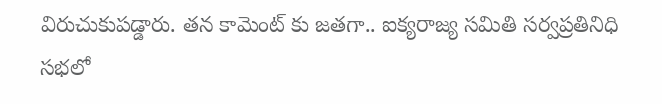విరుచుకుపడ్డారు. తన కామెంట్ కు జతగా.. ఐక్యరాజ్య సమితి సర్వప్రతినిధి సభలో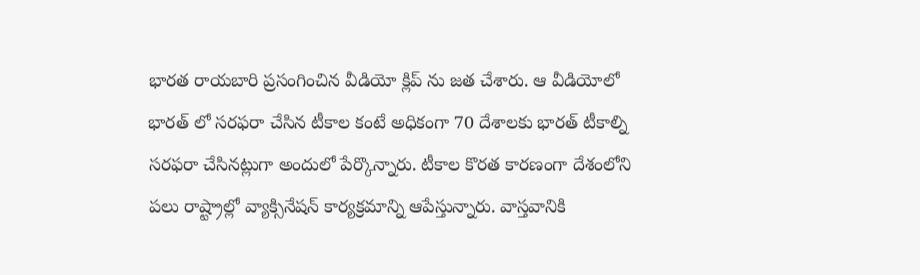భారత రాయబారి ప్రసంగించిన వీడియో క్లిప్ ను జత చేశారు. ఆ వీడియోలో భారత్ లో సరఫరా చేసిన టీకాల కంటే అధికంగా 70 దేశాలకు భారత్ టీకాల్ని సరఫరా చేసినట్లుగా అందులో పేర్కొన్నారు. టీకాల కొరత కారణంగా దేశంలోని పలు రాష్ట్రాల్లో వ్యాక్సినేషన్ కార్యక్రమాన్ని ఆపేస్తున్నారు. వాస్తవానికి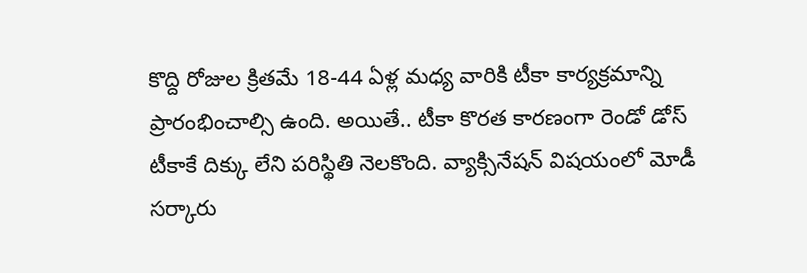కొద్ది రోజుల క్రితమే 18-44 ఏళ్ల మధ్య వారికి టీకా కార్యక్రమాన్ని ప్రారంభించాల్సి ఉంది. అయితే.. టీకా కొరత కారణంగా రెండో డోస్ టీకాకే దిక్కు లేని పరిస్థితి నెలకొంది. వ్యాక్సినేషన్ విషయంలో మోడీ సర్కారు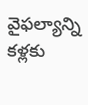వైఫల్యాన్ని కళ్లకు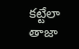కట్టేలా తాజా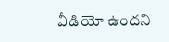వీడియో ఉందని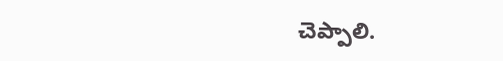చెప్పాలి.